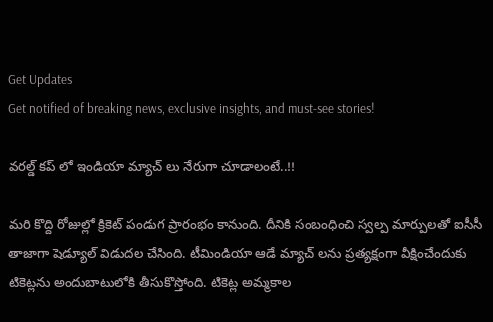Get Updates
Get notified of breaking news, exclusive insights, and must-see stories!

వరల్డ్ కప్ లో ఇండియా మ్యాచ్ లు నేరుగా చూడాలంటే..!!

మరి కొద్ది రోజుల్లో క్రికెట్ పండుగ ప్రారంభం కానుంది. దీనికి సంబంధించి స్వల్ప మార్పులతో ఐసీసీ తాజాగా షెడ్యూల్ విడుదల చేసింది. టీమిండియా ఆడే మ్యాచ్ లను ప్రత్యక్షంగా వీక్షించేందుకు టికెట్లను అందుబాటులోకి తీసుకొస్తోంది. టికెట్ల అమ్మకాల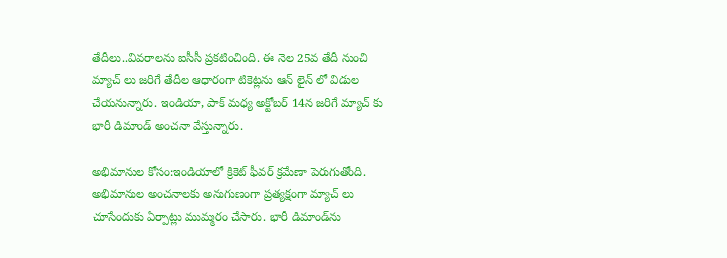తేదీలు..వివరాలను ఐసీసీ ప్రకటించింది. ఈ నెల 25వ తేదీ నుంచి మ్యాచ్ లు జరిగే తేదీల ఆధారంగా టికెట్లను ఆన్ లైన్ లో విడుల చేయనున్నారు. ఇండియా, పాక్ మధ్య అక్టోబర్ 14న జరిగే మ్యాచ్ కు భారీ డిమాండ్ అంచనా వేస్తున్నారు.

అభిమానుల కోసం:ఇండియాలో క్రికెట్ ఫీవర్ క్రమేణా పెరుగుతోంది. అభిమానుల అంచనాలకు అనుగుణంగా ప్రత్యక్షంగా మ్యాచ్ లు చూసేందుకు ఏర్పాట్లు ముమ్మరం చేసారు. భారీ డిమాండ్‌ను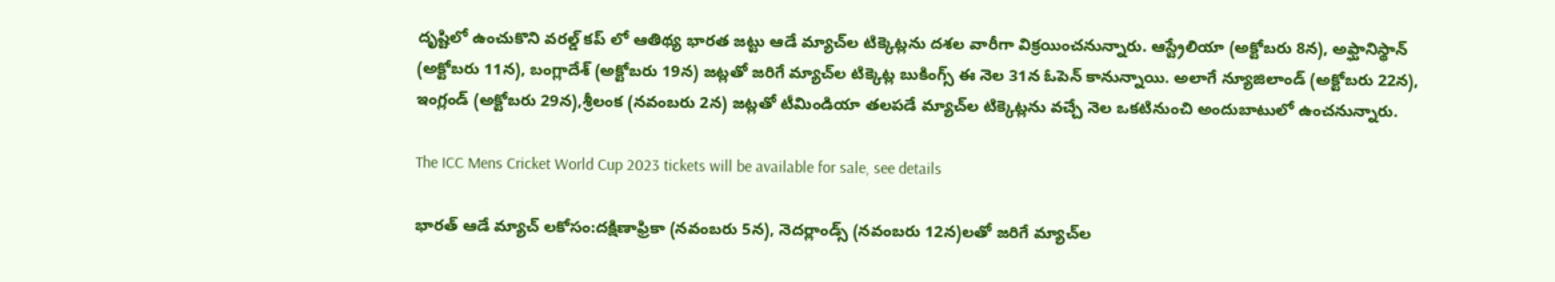దృష్టిలో ఉంచుకొని వరల్డ్‌ కప్ లో ఆతిథ్య భారత జట్టు ఆడే మ్యాచ్‌ల టిక్కెట్లను దశల వారీగా విక్రయించనున్నారు. ఆస్ట్రేలియా (అక్టోబరు 8న), అఫ్ఘానిస్థాన్‌ (అక్టోబరు 11న), బంగ్లాదేశ్‌ (అక్టోబరు 19న) జట్లతో జరిగే మ్యాచ్‌ల టిక్కెట్ల బుకింగ్స్‌ ఈ నెల 31న ఓపెన్‌ కానున్నాయి. అలాగే న్యూజిలాండ్‌ (అక్టోబరు 22న), ఇంగ్లండ్‌ (అక్టోబరు 29న),శ్రీలంక (నవంబరు 2న) జట్లతో టీమిండియా తలపడే మ్యాచ్‌ల టిక్కెట్లను వచ్చే నెల ఒకటినుంచి అందుబాటులో ఉంచనున్నారు.

The ICC Mens Cricket World Cup 2023 tickets will be available for sale, see details

భారత్ ఆడే మ్యాచ్ లకోసం:దక్షిణాఫ్రికా (నవంబరు 5న), నెదర్లాండ్స్‌ (నవంబరు 12న)లతో జరిగే మ్యాచ్‌ల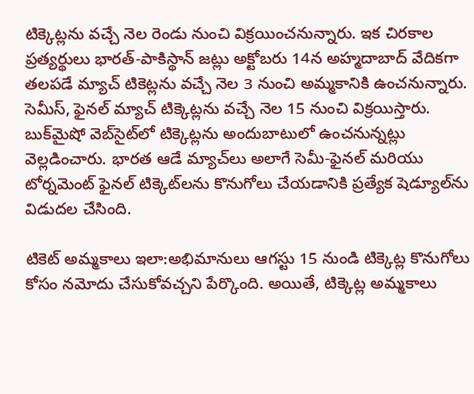టిక్కెట్లను వచ్చే నెల రెండు నుంచి విక్రయించనున్నారు. ఇక చిరకాల ప్రత్యర్థులు భారత్‌-పాకిస్థాన్‌ జట్లు అక్టోబరు 14న అహ్మదాబాద్‌ వేదికగా తలపడే మ్యాచ్‌ టికెట్లను వచ్చే నెల 3 నుంచి అమ్మకానికి ఉంచనున్నారు. సెమీస్‌, ఫైనల్‌ మ్యాచ్‌ టిక్కెట్లను వచ్చే నెల 15 నుంచి విక్రయిస్తారు. బుక్‌మైషో వెబ్‌సైట్‌లో టిక్కెట్లను అందుబాటులో ఉంచనున్నట్లు వెల్లడించారు. భారత ఆడే మ్యాచ్‌లు అలాగే సెమీ-ఫైనల్ మరియు టోర్నమెంట్ ఫైనల్ టిక్కెట్‌లను కొనుగోలు చేయడానికి ప్రత్యేక షెడ్యూల్‌ను విడుదల చేసింది.

టికెట్ అమ్మకాలు ఇలా:అభిమానులు ఆగస్టు 15 నుండి టిక్కెట్ల కొనుగోలు కోసం నమోదు చేసుకోవచ్చని పేర్కొంది. అయితే, టిక్కెట్ల అమ్మకాలు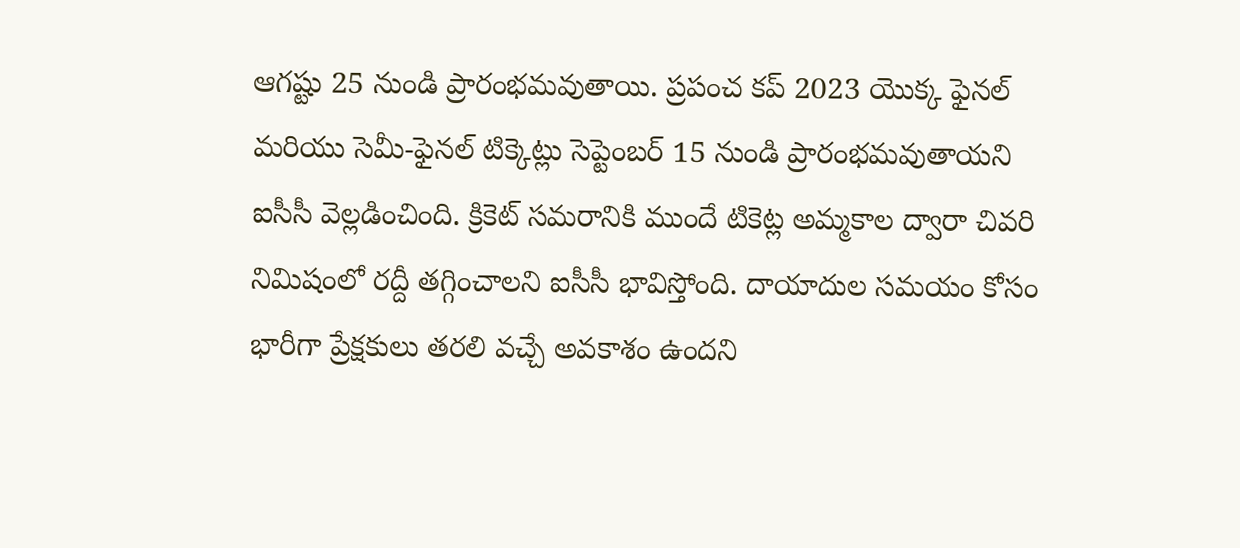ఆగష్టు 25 నుండి ప్రారంభమవుతాయి. ప్రపంచ కప్ 2023 యొక్క ఫైనల్ మరియు సెమీ-ఫైనల్ టిక్కెట్లు సెప్టెంబర్ 15 నుండి ప్రారంభమవుతాయని ఐసీసీ వెల్లడించింది. క్రికెట్ సమరానికి ముందే టికెట్ల అమ్మకాల ద్వారా చివరి నిమిషంలో రద్దీ తగ్గించాలని ఐసీసీ భావిస్తోంది. దాయాదుల సమయం కోసం భారీగా ప్రేక్షకులు తరలి వచ్చే అవకాశం ఉందని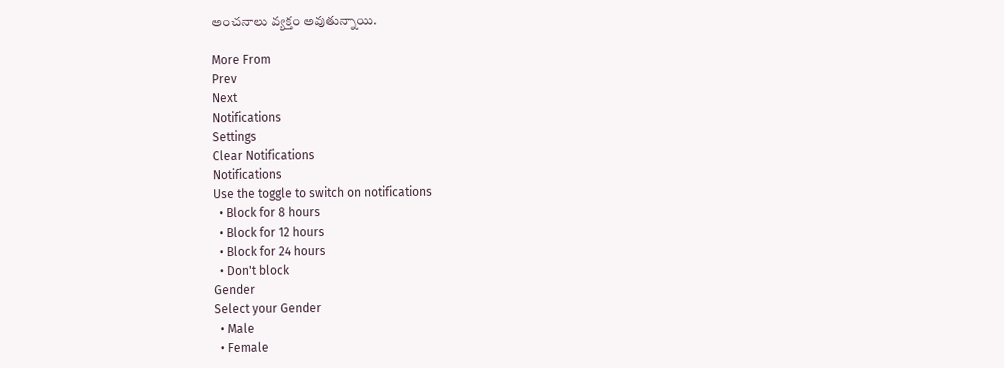అంచనాలు వ్యక్తం అవుతున్నాయి.

More From
Prev
Next
Notifications
Settings
Clear Notifications
Notifications
Use the toggle to switch on notifications
  • Block for 8 hours
  • Block for 12 hours
  • Block for 24 hours
  • Don't block
Gender
Select your Gender
  • Male
  • Female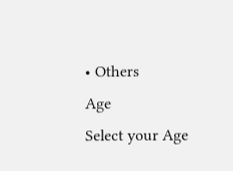• Others
Age
Select your Age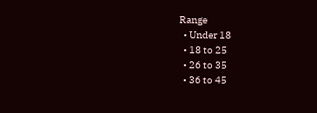Range
  • Under 18
  • 18 to 25
  • 26 to 35
  • 36 to 45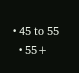• 45 to 55
  • 55+